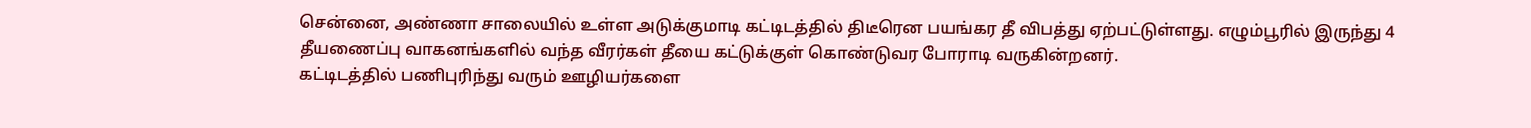சென்னை, அண்ணா சாலையில் உள்ள அடுக்குமாடி கட்டிடத்தில் திடீரென பயங்கர தீ விபத்து ஏற்பட்டுள்ளது. எழும்பூரில் இருந்து 4 தீயணைப்பு வாகனங்களில் வந்த வீரர்கள் தீயை கட்டுக்குள் கொண்டுவர போராடி வருகின்றனர்.
கட்டிடத்தில் பணிபுரிந்து வரும் ஊழியர்களை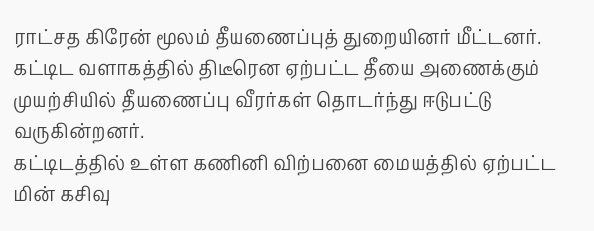ராட்சத கிரேன் மூலம் தீயணைப்புத் துறையினர் மீட்டனர்.
கட்டிட வளாகத்தில் திடீரென ஏற்பட்ட தீயை அணைக்கும் முயற்சியில் தீயணைப்பு வீரர்கள் தொடர்ந்து ஈடுபட்டு வருகின்றனர்.
கட்டிடத்தில் உள்ள கணினி விற்பனை மையத்தில் ஏற்பட்ட மின் கசிவு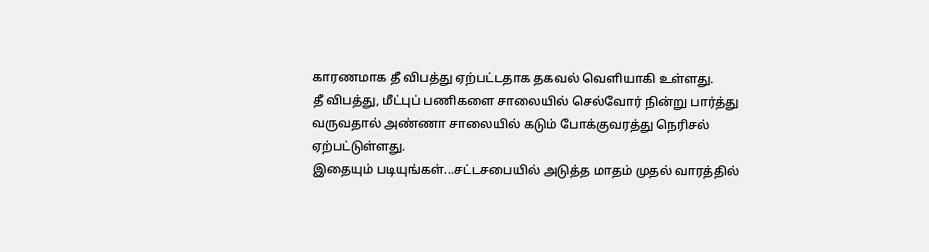காரணமாக தீ விபத்து ஏற்பட்டதாக தகவல் வெளியாகி உள்ளது.
தீ விபத்து, மீட்புப் பணிகளை சாலையில் செல்வோர் நின்று பார்த்து வருவதால் அண்ணா சாலையில் கடும் போக்குவரத்து நெரிசல் ஏற்பட்டுள்ளது.
இதையும் படியுங்கள்...சட்டசபையில் அடுத்த மாதம் முதல் வாரத்தில்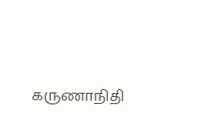கருணாநிதி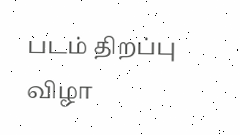படம் திறப்பு விழா